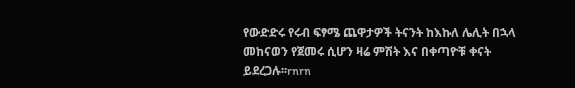የውድድሩ የሩብ ፍፃሜ ጨዋታዎች ትናንት ከእኩለ ሌሊት በኋላ መከናወን የጀመሩ ሲሆን ዛሬ ምሽት እና በቀጣዮቹ ቀናት ይደረጋሉ፡፡rnrn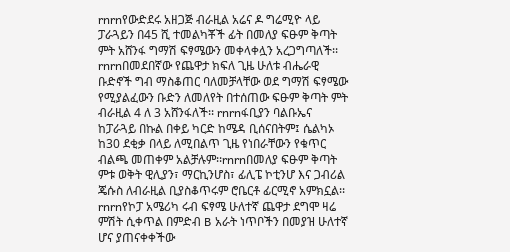rnrnየውድደሩ አዘጋጅ ብራዚል አሬና ዶ ግሬሚዮ ላይ ፓራጓይን በ45 ሺ ተመልካቾች ፊት በመለያ ፍፁም ቅጣት ምት አሸንፋ ግማሽ ፍፃሜውን መቀላቀሏን አረጋግጣለች፡፡rnrnበመደበኛው የጨዋታ ክፍለ ጊዜ ሁለቱ ብሔራዊ ቡድኖች ግብ ማስቆጠር ባለመቻላቸው ወደ ግማሽ ፍፃሜው የሚያልፈውን ቡድን ለመለየት በተሰጠው ፍፁም ቅጣት ምት ብራዚል 4 ለ 3 አሸንፋለች፡፡ rnrnፋቢያን ባልቡኤና ከፓራጓይ በኩል በቀይ ካርድ ከሜዳ ቢሰናበትም፤ ሴልካኦ ከ30 ደቂቃ በላይ ለሚበልጥ ጊዜ የነበራቸውን የቁጥር ብልጫ መጠቀም አልቻሉም፡፡rnrnበመለያ ፍፁም ቅጣት ምቱ ወቅት ዊሊያን፣ ማርኪንሆስ፣ ፊሊፔ ኮቲንሆ እና ጋብሪል ጄሱስ ለብራዚል ቢያስቆጥሩም ሮቤርቶ ፊርሚኖ አምክኗል፡፡rnrnየኮፓ አሜሪካ ሩብ ፍፃሜ ሁለተኛ ጨዋታ ደግሞ ዛሬ ምሽት ሲቀጥል በምድብ B አራት ነጥቦችን በመያዝ ሁለተኛ ሆና ያጠናቀቀችው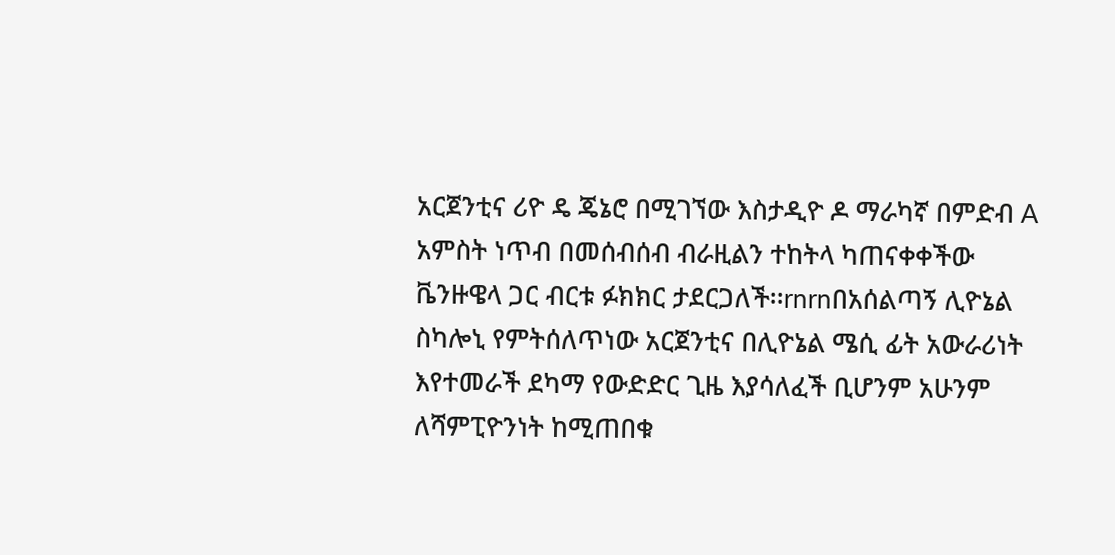አርጀንቲና ሪዮ ዴ ጄኔሮ በሚገኘው እስታዲዮ ዶ ማራካኛ በምድብ A አምስት ነጥብ በመሰብሰብ ብራዚልን ተከትላ ካጠናቀቀችው ቬንዙዌላ ጋር ብርቱ ፉክክር ታደርጋለች፡፡rnrnበአሰልጣኝ ሊዮኔል ስካሎኒ የምትሰለጥነው አርጀንቲና በሊዮኔል ሜሲ ፊት አውራሪነት እየተመራች ደካማ የውድድር ጊዜ እያሳለፈች ቢሆንም አሁንም ለሻምፒዮንነት ከሚጠበቁ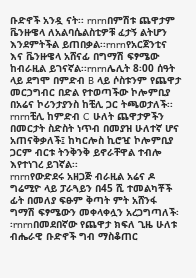ቡድኖች አንዷ ናት፡፡ rnrnበምሽቱ ጨዋታም ቬንዙዌላ ለአልባሴልስቲዎቹ ፈታኝ ልትሆን እንደምትችል ይጠበቃል፡፡rnrnየአርጀንቲና እና ቬንዙዌላ አሸናፊ በግማሽ ፍፃሜው ከብራዚል ይገናኛል፡፡rnrnሌሊት 8፡00 ሰዓት ላይ ደግሞ በምድብ B ላይ ሶስቱንም የጨዋታ መርኃግብር በድል የተወጣችው ኮሎምቢያ በአሬና ኮሪንታያንስ ከቺሊ ጋር ትጫወታለች፡፡ rnrnቺሊ ከምድብ C ሁለት ጨዋታዎችን በመርታት ስድስት ነጥብ በመያዝ ሁለተኛ ሆና አጠናቅቃለች፤ ከካርሎስ ኪሮዧ ኮሎምቢያ ጋርም ብርቱ ትንቅንቅ ይኖራቸዋል ተብሎ እየተነገረ ይገኛል፡፡
rnrnየውድደሩ አዘጋጅ ብራዚል አሬና ዶ ግሬሚዮ ላይ ፓራጓይን በ45 ሺ ተመልካቾች ፊት በመለያ ፍፁም ቅጣት ምት አሸንፋ ግማሽ ፍፃሜውን መቀላቀሏን አረጋግጣለች፡፡rnrnበመደበኛው የጨዋታ ክፍለ ጊዜ ሁለቱ ብሔራዊ ቡድኖች ግብ ማስቆጠር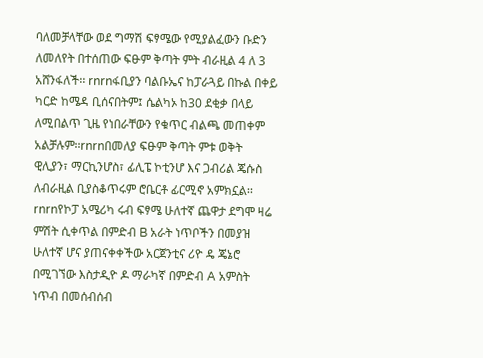ባለመቻላቸው ወደ ግማሽ ፍፃሜው የሚያልፈውን ቡድን ለመለየት በተሰጠው ፍፁም ቅጣት ምት ብራዚል 4 ለ 3 አሸንፋለች፡፡ rnrnፋቢያን ባልቡኤና ከፓራጓይ በኩል በቀይ ካርድ ከሜዳ ቢሰናበትም፤ ሴልካኦ ከ30 ደቂቃ በላይ ለሚበልጥ ጊዜ የነበራቸውን የቁጥር ብልጫ መጠቀም አልቻሉም፡፡rnrnበመለያ ፍፁም ቅጣት ምቱ ወቅት ዊሊያን፣ ማርኪንሆስ፣ ፊሊፔ ኮቲንሆ እና ጋብሪል ጄሱስ ለብራዚል ቢያስቆጥሩም ሮቤርቶ ፊርሚኖ አምክኗል፡፡rnrnየኮፓ አሜሪካ ሩብ ፍፃሜ ሁለተኛ ጨዋታ ደግሞ ዛሬ ምሽት ሲቀጥል በምድብ B አራት ነጥቦችን በመያዝ ሁለተኛ ሆና ያጠናቀቀችው አርጀንቲና ሪዮ ዴ ጄኔሮ በሚገኘው እስታዲዮ ዶ ማራካኛ በምድብ A አምስት ነጥብ በመሰብሰብ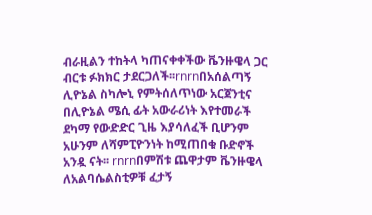ብራዚልን ተከትላ ካጠናቀቀችው ቬንዙዌላ ጋር ብርቱ ፉክክር ታደርጋለች፡፡rnrnበአሰልጣኝ ሊዮኔል ስካሎኒ የምትሰለጥነው አርጀንቲና በሊዮኔል ሜሲ ፊት አውራሪነት እየተመራች ደካማ የውድድር ጊዜ እያሳለፈች ቢሆንም አሁንም ለሻምፒዮንነት ከሚጠበቁ ቡድኖች አንዷ ናት፡፡ rnrnበምሽቱ ጨዋታም ቬንዙዌላ ለአልባሴልስቲዎቹ ፈታኝ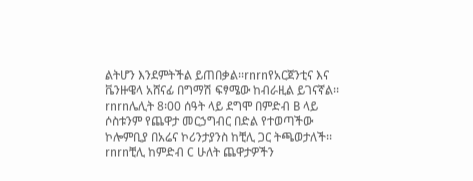ልትሆን እንደምትችል ይጠበቃል፡፡rnrnየአርጀንቲና እና ቬንዙዌላ አሸናፊ በግማሽ ፍፃሜው ከብራዚል ይገናኛል፡፡rnrnሌሊት 8፡00 ሰዓት ላይ ደግሞ በምድብ B ላይ ሶስቱንም የጨዋታ መርኃግብር በድል የተወጣችው ኮሎምቢያ በአሬና ኮሪንታያንስ ከቺሊ ጋር ትጫወታለች፡፡ rnrnቺሊ ከምድብ C ሁለት ጨዋታዎችን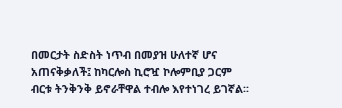በመርታት ስድስት ነጥብ በመያዝ ሁለተኛ ሆና አጠናቅቃለች፤ ከካርሎስ ኪሮዧ ኮሎምቢያ ጋርም ብርቱ ትንቅንቅ ይኖራቸዋል ተብሎ እየተነገረ ይገኛል፡፡